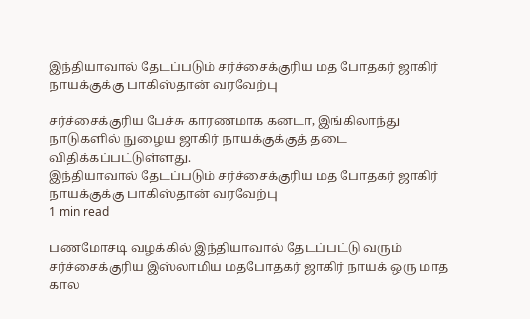இந்தியாவால் தேடப்படும் சர்ச்சைக்குரிய மத போதகர் ஜாகிர் நாயக்குக்கு பாகிஸ்தான் வரவேற்பு

சர்ச்சைக்குரிய பேச்சு காரணமாக கனடா, இங்கிலாந்து நாடுகளில் நுழைய ஜாகிர் நாயக்குக்குத் தடை விதிக்கப்பட்டுள்ளது.
இந்தியாவால் தேடப்படும் சர்ச்சைக்குரிய மத போதகர் ஜாகிர் நாயக்குக்கு பாகிஸ்தான் வரவேற்பு
1 min read

பணமோசடி வழக்கில் இந்தியாவால் தேடப்பட்டு வரும் சர்ச்சைக்குரிய இஸ்லாமிய மதபோதகர் ஜாகிர் நாயக் ஒரு மாத கால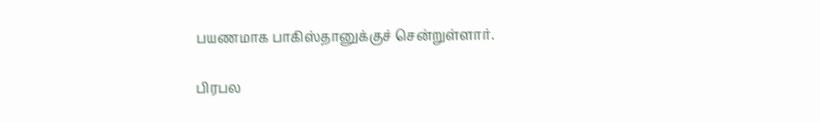பயணமாக பாகிஸ்தானுக்குச் சென்றுள்ளார்.

பிரபல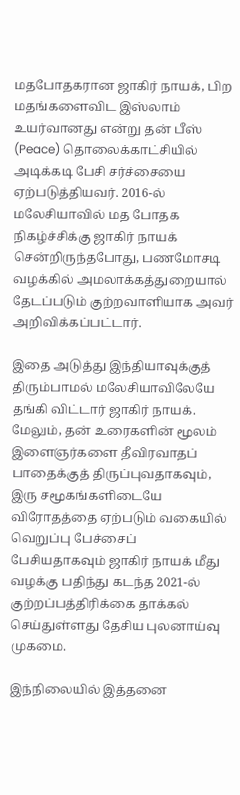மதபோதகரான ஜாகிர் நாயக், பிற மதங்களைவிட இஸ்லாம் உயர்வானது என்று தன் பீஸ் (Peace) தொலைக்காட்சியில் அடிக்கடி பேசி சர்ச்சையை ஏற்படுத்தியவர். 2016-ல் மலேசியாவில் மத போதக நிகழ்ச்சிக்கு ஜாகிர் நாயக் சென்றிருந்தபோது, பணமோசடி வழக்கில் அமலாக்கத்துறையால் தேடப்படும் குற்றவாளியாக அவர் அறிவிக்கப்பட்டார்.

இதை அடுத்து இந்தியாவுக்குத் திரும்பாமல் மலேசியாவிலேயே தங்கி விட்டார் ஜாகிர் நாயக். மேலும், தன் உரைகளின் மூலம் இளைஞர்களை தீவிரவாதப் பாதைக்குத் திருப்புவதாகவும், இரு சமூகங்களிடையே விரோதத்தை ஏற்படும் வகையில் வெறுப்பு பேச்சைப் பேசியதாகவும் ஜாகிர் நாயக் மீது வழக்கு பதிந்து கடந்த 2021-ல் குற்றப்பத்திரிக்கை தாக்கல் செய்துள்ளது தேசிய புலனாய்வு முகமை.

இந்நிலையில் இத்தனை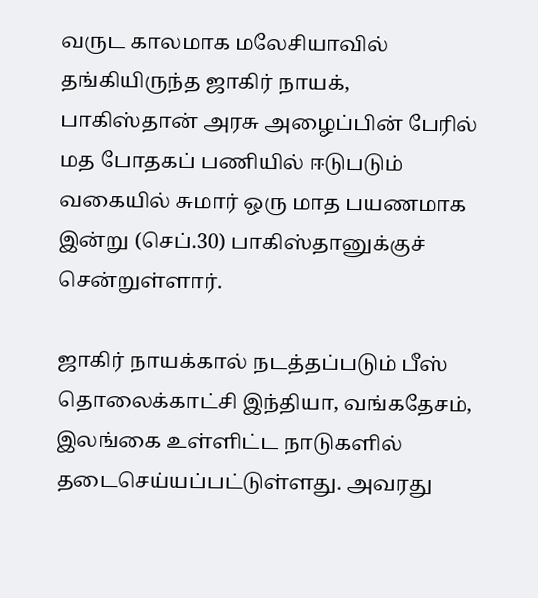வருட காலமாக மலேசியாவில் தங்கியிருந்த ஜாகிர் நாயக், பாகிஸ்தான் அரசு அழைப்பின் பேரில் மத போதகப் பணியில் ஈடுபடும் வகையில் சுமார் ஒரு மாத பயணமாக இன்று (செப்.30) பாகிஸ்தானுக்குச் சென்றுள்ளார்.

ஜாகிர் நாயக்கால் நடத்தப்படும் பீஸ் தொலைக்காட்சி இந்தியா, வங்கதேசம், இலங்கை உள்ளிட்ட நாடுகளில் தடைசெய்யப்பட்டுள்ளது. அவரது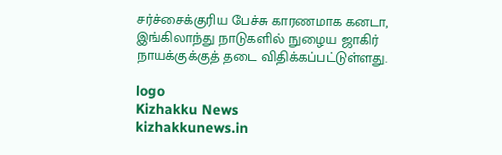சர்ச்சைக்குரிய பேச்சு காரணமாக கனடா, இங்கிலாந்து நாடுகளில் நுழைய ஜாகிர் நாயக்குக்குத் தடை விதிக்கப்பட்டுள்ளது.

logo
Kizhakku News
kizhakkunews.in